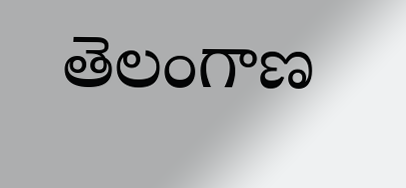తెలంగాణ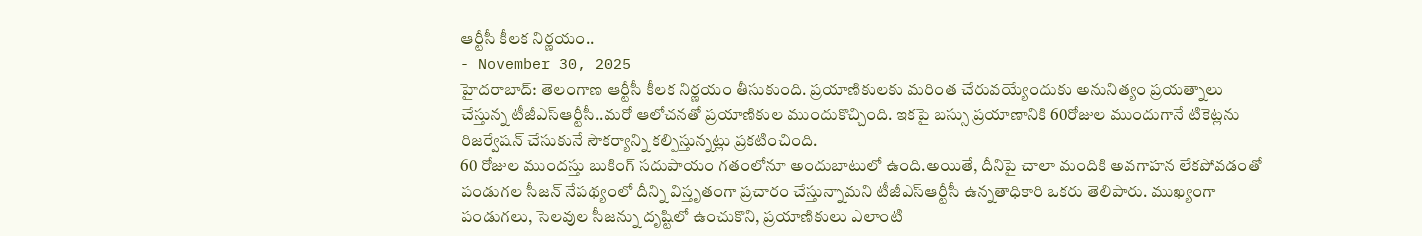ఆర్టీసీ కీలక నిర్ణయం..
- November 30, 2025
హైదరాబాద్: తెలంగాణ ఆర్టీసీ కీలక నిర్ణయం తీసుకుంది. ప్రయాణికులకు మరింత చేరువయ్యేందుకు అనునిత్యం ప్రయత్నాలు చేస్తున్న టీజీఎస్ఆర్టీసీ..మరో ఆలోచనతో ప్రయాణికుల ముందుకొచ్చింది. ఇకపై బస్సు ప్రయాణానికి 60రోజుల ముందుగానే టికెట్లను రిజర్వేషన్ చేసుకునే సౌకర్యాన్ని కల్పిస్తున్నట్లు ప్రకటించింది.
60 రోజుల ముందస్తు బుకింగ్ సదుపాయం గతంలోనూ అందుబాటులో ఉంది.అయితే, దీనిపై చాలా మందికి అవగాహన లేకపోవడంతో పండుగల సీజన్ నేపథ్యంలో దీన్ని విస్తృతంగా ప్రచారం చేస్తున్నామని టీజీఎస్ఆర్టీసీ ఉన్నతాధికారి ఒకరు తెలిపారు. ముఖ్యంగా పండుగలు, సెలవుల సీజన్ను దృష్టిలో ఉంచుకొని, ప్రయాణికులు ఎలాంటి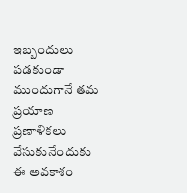ఇబ్బందులు పడకుండా ముందుగానే తమ ప్రయాణ ప్రణాళికలు వేసుకునేందుకు ఈ అవకాశం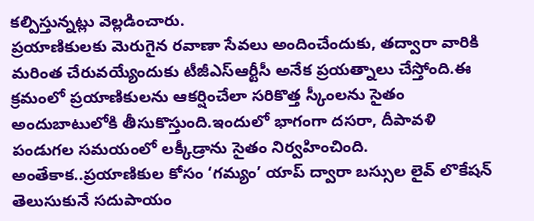కల్పిస్తున్నట్లు వెల్లడించారు.
ప్రయాణికులకు మెరుగైన రవాణా సేవలు అందించేందుకు, తద్వారా వారికి మరింత చేరువయ్యేందుకు టీజీఎస్ఆర్టీసీ అనేక ప్రయత్నాలు చేస్తోంది.ఈ క్రమంలో ప్రయాణికులను ఆకర్షించేలా సరికొత్త స్కీంలను సైతం అందుబాటులోకి తీసుకొస్తుంది.ఇందులో భాగంగా దసరా, దీపావళి పండుగల సమయంలో లక్కీడ్రాను సైతం నిర్వహించింది. అంతేకాక..ప్రయాణికుల కోసం ‘గమ్యం’ యాప్ ద్వారా బస్సుల లైవ్ లొకేషన్ తెలుసుకునే సదుపాయం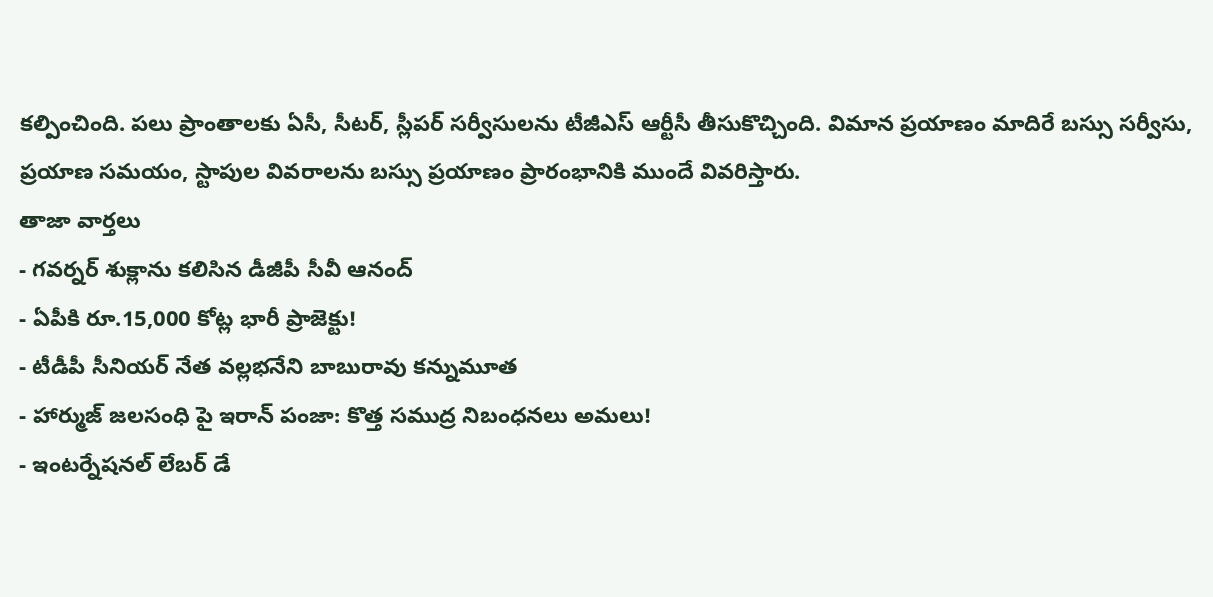కల్పించింది. పలు ప్రాంతాలకు ఏసీ, సీటర్, స్లీపర్ సర్వీసులను టీజీఎస్ ఆర్టీసీ తీసుకొచ్చింది. విమాన ప్రయాణం మాదిరే బస్సు సర్వీసు, ప్రయాణ సమయం, స్టాపుల వివరాలను బస్సు ప్రయాణం ప్రారంభానికి ముందే వివరిస్తారు.
తాజా వార్తలు
- గవర్నర్ శుక్లాను కలిసిన డీజీపీ సీవీ ఆనంద్
- ఏపీకి రూ.15,000 కోట్ల భారీ ప్రాజెక్టు!
- టీడీపీ సీనియర్ నేత వల్లభనేని బాబురావు కన్నుమూత
- హార్ముజ్ జలసంధి పై ఇరాన్ పంజా: కొత్త సముద్ర నిబంధనలు అమలు!
- ఇంటర్నేషనల్ లేబర్ డే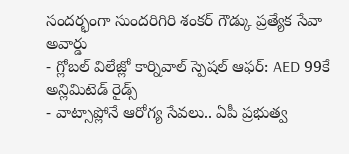సందర్భంగా సుందరిగిరి శంకర్ గౌడ్కు ప్రత్యేక సేవా అవార్డు
- గ్లోబల్ విలేజ్లో కార్నివాల్ స్పెషల్ ఆఫర్: AED 99కే అన్లిమిటెడ్ రైడ్స్
- వాట్సాప్లోనే ఆరోగ్య సేవలు.. ఏపీ ప్రభుత్వ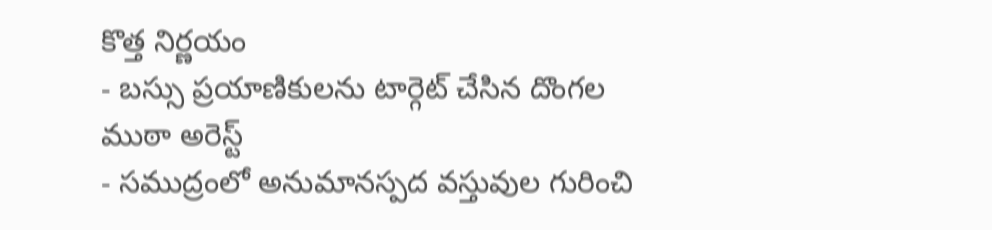కొత్త నిర్ణయం
- బస్సు ప్రయాణికులను టార్గెట్ చేసిన దొంగల ముఠా అరెస్ట్
- సముద్రంలో అనుమానస్పద వస్తువుల గురించి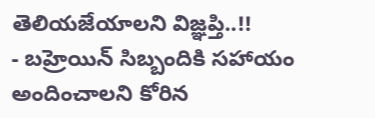తెలియజేయాలని విజ్ఞప్తి..!!
- బహ్రెయిన్ సిబ్బందికి సహాయం అందించాలని కోరిన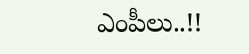ఎంపీలు..!!